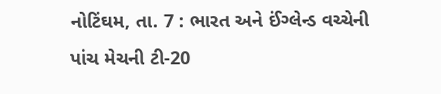નોટિંઘમ, તા. 7 : ભારત અને ઈંગ્લેન્ડ વચ્ચેની
પાંચ મેચની ટી-20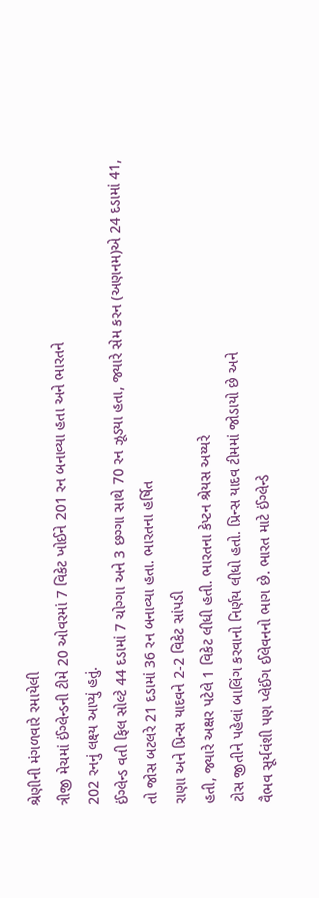શ્રેણીની મંગળવારે રમાયેલી
ત્રીજી મેચમાં ઈંગ્લેન્ડની ટીમે 20 ઓવરમાં 7 વિકેટ ખોઈને 201 રન બનાવ્યા હતા અને ભારતને
202 રનનું લક્ષ્ય આપ્યું હતું.
ઈંગ્લેન્ડ વતી ફિલ સોલ્ટે 44 દડામાં 7 ચોગ્ગા અને 3 છગ્ગા સાથે 70 રન ઝૂડયા હતા, જ્યારે સેમ કરન (અણનમ)એ 24 દડામાં 41, તો જોસ બટલરે 21 દડામાં 36 રન બનાવ્યા હતા. ભારતના હર્ષિત
રાણા અને પ્રિન્સ યાદવને 2-2 વિકેટ સાંપડી
હતી, જ્યારે અક્ષર પટેલે 1 વિકેટ લીધી હતી. ભારતના કેપ્ટન શ્રેયસ અય્યરે
ટોસ જીતીને પહેલાં બાલિંગ કરવાનો નિર્ણય લીધો હતો. પ્રિન્સ યાદવ ટીમમાં જોડાયો છે અને
વૈભવ સૂર્યવંશી પણ પ્લેઈંગ ઈલેવનનો ભાગ છે. ભારત માટે ઈંગ્લેન્ડે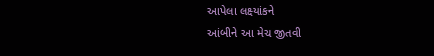આપેલા લક્ષ્યાંકને
આંબીને આ મેચ જીતવી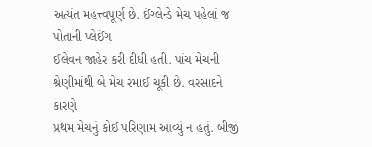અત્યંત મહત્ત્વપૂર્ણ છે. ઈંગ્લેન્ડે મેચ પહેલાં જ પોતાની પ્લેઈંગ
ઈલેવન જાહેર કરી દીધી હતી. પાંચ મેચની શ્રેણીમાંથી બે મેચ રમાઈ ચૂકી છે. વરસાદને કારણે
પ્રથમ મેચનું કોઈ પરિણામ આવ્યું ન હતું. બીજી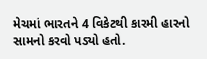મેચમાં ભારતને 4 વિકેટથી કારમી હારનો સામનો કરવો પડ્યો હતો.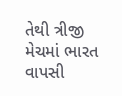તેથી ત્રીજી મેચમાં ભારત વાપસી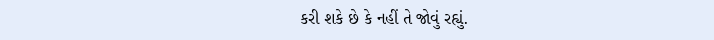કરી શકે છે કે નહીં તે જોવું રહ્યું.